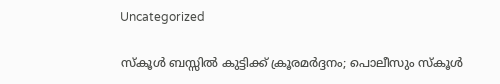Uncategorized

സ്കൂൾ ബസ്സിൽ കുട്ടിക്ക് ക്രൂരമർദ്ദനം; പൊലീസും സ്കൂൾ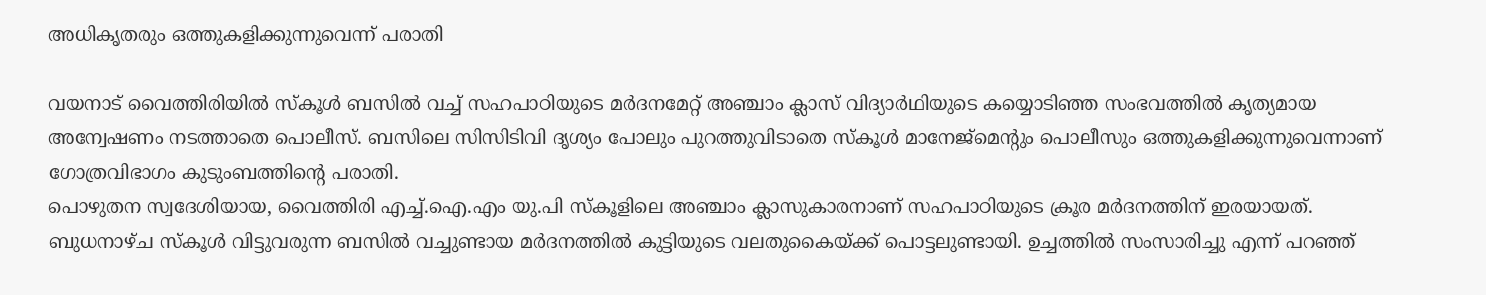അധികൃതരും ഒത്തുകളിക്കുന്നുവെന്ന് പരാതി

വയനാട് വൈത്തിരിയില്‍ സ്കൂള്‍ ബസില്‍ വച്ച് സഹപാഠിയുടെ മര്‍ദനമേറ്റ് അഞ്ചാം ക്ലാസ് വിദ്യാര്‍ഥിയുടെ കയ്യൊടിഞ്ഞ സംഭവത്തില്‍ കൃത്യമായ അന്വേഷണം നടത്താതെ പൊലീസ്. ബസിലെ സിസിടിവി ദൃശ്യം പോലും പുറത്തുവിടാതെ സ്കൂള്‍ മാനേജ്മെന്‍റും പൊലീസും ഒത്തുകളിക്കുന്നുവെന്നാണ് ഗോത്രവിഭാഗം കുടുംബത്തിന്‍റെ പരാതി.
പൊഴുതന സ്വദേശിയായ, വൈത്തിരി എച്ച്.ഐ.എം യു.പി സ്കൂളിലെ അഞ്ചാം ക്ലാസുകാരനാണ് സഹപാഠിയുടെ ക്രൂര മര്‍ദനത്തിന് ഇരയായത്. ബുധനാഴ്ച സ്കൂള്‍ വിട്ടുവരുന്ന ബസില്‍ വച്ചുണ്ടായ മര്‍ദനത്തില്‍ കുട്ടിയുടെ വലതുകൈയ്ക്ക് പൊട്ടലുണ്ടായി. ഉച്ചത്തില്‍ സംസാരിച്ചു എന്ന് പറഞ്ഞ്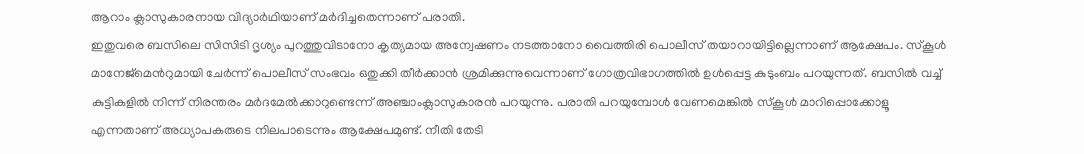ആറാം ക്ലാസുകാരനായ വിദ്യാര്‍ഥിയാണ് മര്‍ദിച്ചതെന്നാണ് പരാതി.
ഇതുവരെ ബസിലെ സിസിടി ദൃശ്യം പുറത്തുവിടാനോ കൃത്യമായ അന്വേഷണം നടത്താനോ വൈത്തിരി പൊലീസ് തയാറായിട്ടില്ലെന്നാണ് ആക്ഷേപം. സ്കൂള്‍ മാനേജ്മെന്‍റുമായി ചേര്‍ന്ന് പൊലീസ് സംഭവം ഒതുക്കി തീര്‍ക്കാന്‍ ശ്രമിക്കുന്നുവെന്നാണ് ഗോത്രവിഭാഗത്തില്‍ ഉള്‍പ്പെട്ട കുടുംബം പറയുന്നത്. ബസില്‍ വച്ച് കുട്ടികളില്‍ നിന്ന് നിരന്തരം മര്‍ദമേല്‍ക്കാറുണ്ടെന്ന് അഞ്ചാംക്ലാസുകാരന്‍ പറയുന്നു. പരാതി പറയുമ്പോള്‍ വേണമെങ്കില്‍ സ്കൂള്‍ മാറിപ്പൊക്കോളൂ എന്നതാണ് അധ്യാപകരുടെ നിലപാടെന്നും ആക്ഷേപമുണ്ട്. നീതി തേടി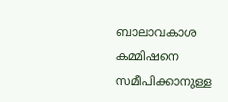ബാലാവകാശ കമ്മിഷനെ സമീപിക്കാനുള്ള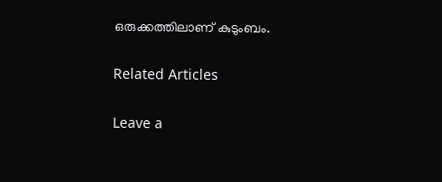ഒരുക്കത്തിലാണ് കുടുംബം.

Related Articles

Leave a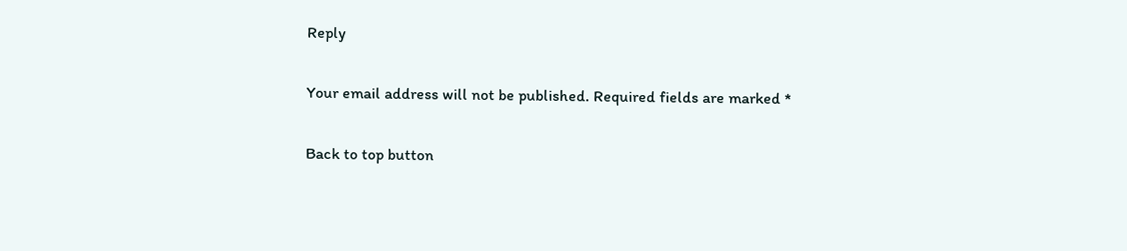Reply

Your email address will not be published. Required fields are marked *

Back to top button